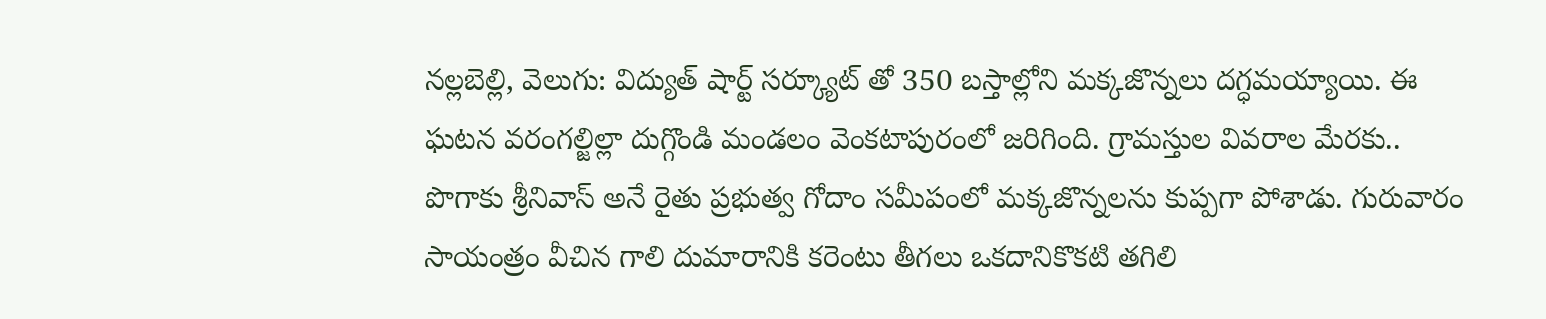నల్లబెల్లి, వెలుగు: విద్యుత్ షార్ట్ సర్క్యూట్ తో 350 బస్తాల్లోని మక్కజొన్నలు దగ్ధమయ్యాయి. ఈ ఘటన వరంగల్జిల్లా దుగ్గొండి మండలం వెంకటాపురంలో జరిగింది. గ్రామస్తుల వివరాల మేరకు.. పొగాకు శ్రీనివాస్ అనే రైతు ప్రభుత్వ గోదాం సమీపంలో మక్కజొన్నలను కుప్పగా పోశాడు. గురువారం సాయంత్రం వీచిన గాలి దుమారానికి కరెంటు తీగలు ఒకదానికొకటి తగిలి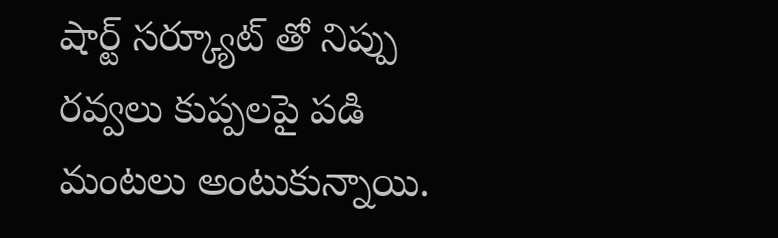షార్ట్ సర్క్యూట్ తో నిప్పు రవ్వలు కుప్పలపై పడి మంటలు అంటుకున్నాయి.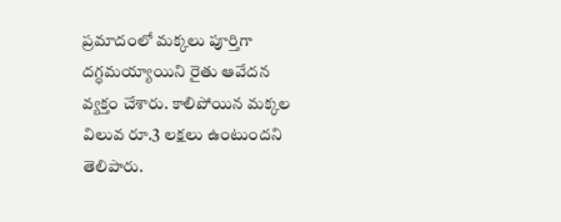ప్రమాదంలో మక్కలు పూర్తిగా దగ్ధమయ్యాయిని రైతు ఆవేదన వ్యక్తం చేశారు. కాలిపోయిన మక్కల విలువ రూ.3 లక్షలు ఉంటుందని తెలిపారు.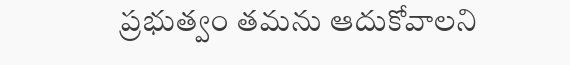ప్రభుత్వం తమను ఆదుకోవాలని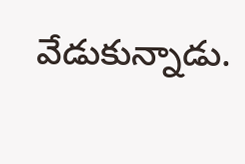వేడుకున్నాడు.